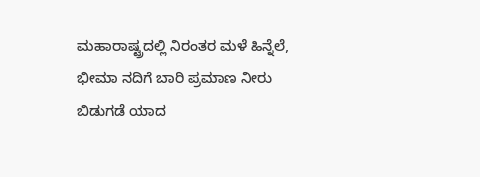ಮಹಾರಾಷ್ಟ್ರದಲ್ಲಿ ನಿರಂತರ ಮಳೆ ಹಿನ್ನೆಲೆ, ಭೀಮಾ ನದಿಗೆ ಬಾರಿ ಪ್ರಮಾಣ ನೀರು ಬಿಡುಗಡೆ ಯಾದ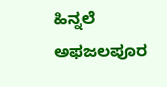ಹಿನ್ನಲೆ ಅಫಜಲಪೂರ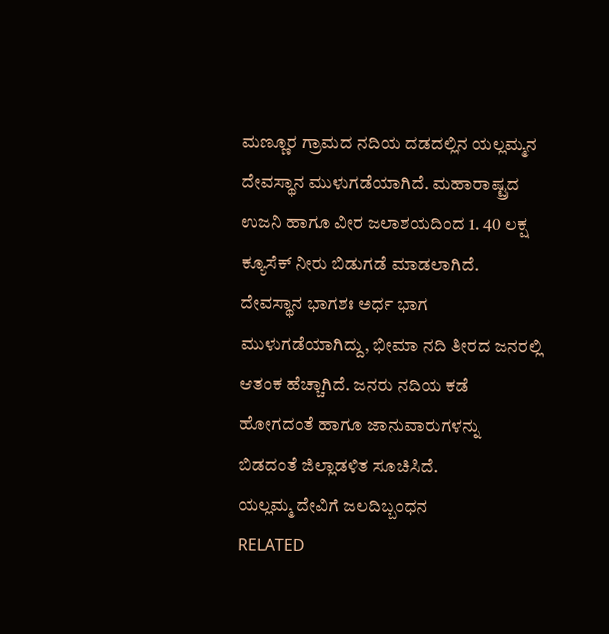ಮಣ್ಣೂರ ಗ್ರಾಮದ ನದಿಯ ದಡದಲ್ಲಿನ ಯಲ್ಲಮ್ಮನ ದೇವಸ್ಥಾನ ಮುಳುಗಡೆಯಾಗಿದೆ. ಮಹಾರಾಷ್ಟ್ರದ ಉಜನಿ ಹಾಗೂ ವೀರ ಜಲಾಶಯದಿಂದ 1. 40 ಲಕ್ಷ ಕ್ಯೂಸೆಕ್ ನೀರು ಬಿಡುಗಡೆ ಮಾಡಲಾಗಿದೆ. ದೇವಸ್ಥಾನ ಭಾಗಶಃ ಅರ್ಧ ಭಾಗ ಮುಳುಗಡೆಯಾಗಿದ್ದು, ಭೀಮಾ ನದಿ ತೀರದ ಜನರಲ್ಲಿ ಆತಂಕ ಹೆಚ್ಚಾಗಿದೆ. ಜನರು ನದಿಯ ಕಡೆ ಹೋಗದಂತೆ ಹಾಗೂ ಜಾನುವಾರುಗಳನ್ನು ಬಿಡದಂತೆ ಜಿಲ್ಲಾಡಳಿತ ಸೂಚಿಸಿದೆ.
ಯಲ್ಲಮ್ಮ ದೇವಿಗೆ ಜಲದಿಬ್ಬಂಧನ
RELATED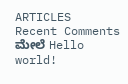ARTICLES
Recent Comments
ಮೇಲೆ Hello world!